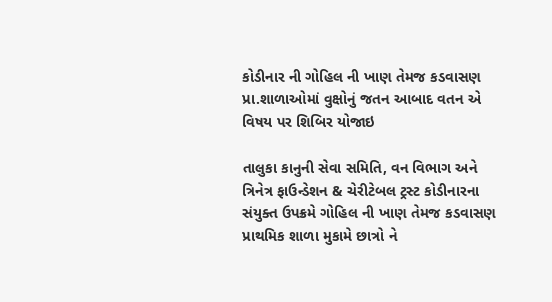કોડીનાર ની ગોહિલ ની ખાણ તેમજ કડવાસણ પ્રા.શાળાઓમાં વુક્ષોનું જતન આબાદ વતન એ વિષય પર શિબિર યોજાઇ

તાલુકા કાનુની સેવા સમિતિ, વન વિભાગ અને ત્રિનેત્ર ફાઉન્ડેશન & ચેરીટેબલ ટ્રસ્ટ કોડીનારના સંયુક્ત ઉપક્રમે ગોહિલ ની ખાણ તેમજ કડવાસણ પ્રાથમિક શાળા મુકામે છાત્રો ને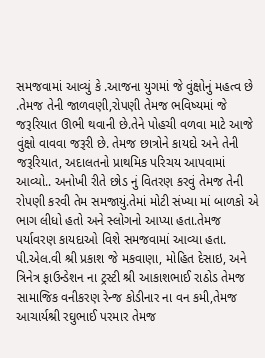સમજવામાં આવ્યું કે .આજના યુગમાં જે વુંક્ષોનું મહત્વ છે .તેમજ તેની જાળવણી,રોપણી તેમજ ભવિષ્યમાં જે જરૂરિયાત ઊભી થવાની છે.તેને પોહચી વળવા માટે આજે વુંક્ષો વાવવા જરૂરી છે. તેમજ છાત્રોને કાયદો અને તેની જરૂરિયાત, અદાલતનો પ્રાથમિક પરિચય આપવામાં આવ્યો.. અનોખી રીતે છોડ નું વિતરણ કરવું તેમજ તેની રોપણી કરવી તેમ સમજાયું.તેમાં મોટી સંખ્યા માં બાળકો એ ભાગ લીધો હતો અને સ્લોગનો આપ્યા હતા.તેમજ પર્યાવરણ કાયદાઓ વિશે સમજવામાં આવ્યા હતા. પી.એલ.વી શ્રી પ્રકાશ જે મકવાણા, મોહિત દેસાઇ, અને ત્રિનેત્ર ફાઉન્ડેશન ના ટ્રસ્ટી શ્રી આકાશભાઈ રાઠોડ તેમજ સામાજિક વનીકરણ રેન્જ કોડીનાર ના વન કમી,તેમજ આચાર્યશ્રી રઘુભાઈ પરમાર તેમજ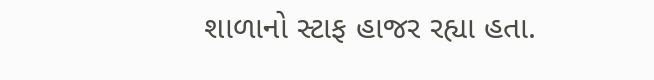શાળાનો સ્ટાફ હાજર રહ્યા હતા.